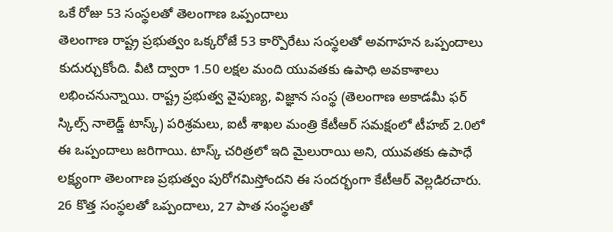ఒకే రోజు 53 సంస్థలతో తెలంగాణ ఒప్పందాలు
తెలంగాణ రాష్ట్ర ప్రభుత్వం ఒక్కరోజే 53 కార్పొరేటు సంస్థలతో అవగాహన ఒప్పందాలు కుదుర్చుకోంది. వీటి ద్వారా 1.50 లక్షల మంది యువతకు ఉపాధి అవకాశాలు లభించనున్నాయి. రాష్ట్ర ప్రభుత్వ వైపుణ్య, విజ్ఞాన సంస్థ (తెలంగాణ అకాడమీ ఫర్ స్కిల్స్ నాలెడ్జ్ టాస్క్) పరిశ్రమలు, ఐటీ శాఖల మంత్రి కేటీఆర్ సమక్షంలో టీహబ్ 2.0లో ఈ ఒప్పందాలు జరిగాయి. టాస్క్ చరిత్రలో ఇది మైలురాయి అని, యువతకు ఉపాధే లక్ష్యంగా తెలంగాణ ప్రభుత్వం పురోగమిస్తోందని ఈ సందర్భంగా కేటీఆర్ వెల్లడిరచారు. 26 కొత్త సంస్థలతో ఒప్పందాలు, 27 పాత సంస్థలతో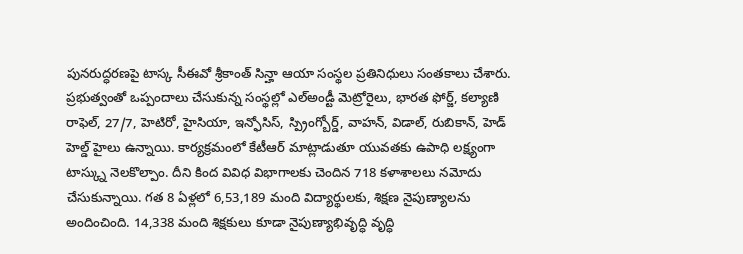పునరుద్ధరణపై టాస్క సీఈవో శ్రీకాంత్ సిన్హా ఆయా సంస్థల ప్రతినిధులు సంతకాలు చేశారు.
ప్రభుత్వంతో ఒప్పందాలు చేసుకున్న సంస్థల్లో ఎల్అండ్టీ మెట్రోరైలు, భారత ఫోర్జ్, కల్యాణి రాఫెల్, 27/7, హెటిరో, హైసియా, ఇన్ఫోసిస్, స్ప్రింగ్బోర్డ్, వాహన్, విడాల్, రుబికాన్, హెడ్ హెల్డ్ హైలు ఉన్నాయి. కార్యక్రమంలో కేటీఆర్ మాట్లాడుతూ యువతకు ఉపాధి లక్ష్యంగా టాస్క్ను నెలకొల్పాం. దీని కింద వివిధ విభాగాలకు చెందిన 718 కళాశాలలు నమోదు చేసుకున్నాయి. గత 8 ఏళ్లలో 6,53,189 మంది విద్యార్థులకు, శిక్షణ నైపుణ్యాలను అందించింది. 14,338 మంది శిక్షకులు కూడా నైపుణ్యాభివృద్ధి వృద్ధి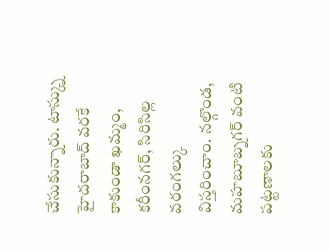చేసుకున్నారు. టాస్క్ను హైదరాబాద్ వరకే కాకుండా ఖమ్మం, కరీంనగర్, సిరిసిల్ల వరంగల్కు విస్తరించాం. నల్గొండ, మహబూబ్నగర్ వంటి పట్టణాలకు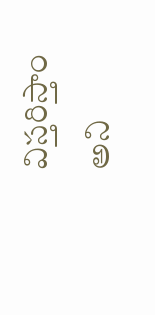విస్తరిస్తాం అని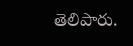తెలిపారు.